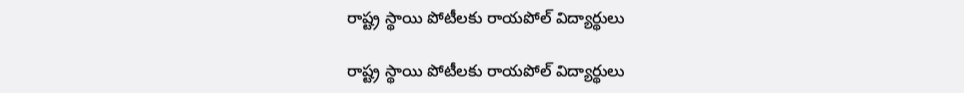రాష్ట్ర స్థాయి పోటీలకు రాయపోల్ విద్యార్థులు

రాష్ట్ర స్థాయి పోటీలకు రాయపోల్ విద్యార్థులు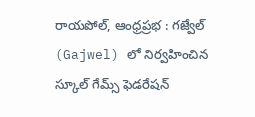రాయపోల్, ఆంధ్ర‌ప్ర‌భ : గజ్వేల్ (Gajwel) లో నిర్వహించిన స్కూల్ గేమ్స్ ఫెడరేషన్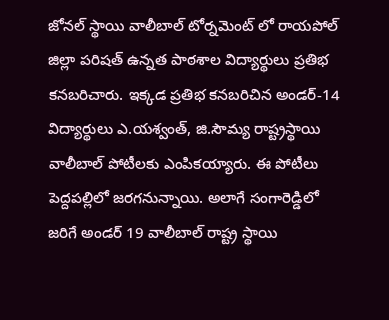జోనల్ స్థాయి వాలీబాల్ టోర్నమెంట్ లో రాయ‌పోల్ జిల్లా పరిషత్ ఉన్నత పాఠశాల విద్యార్థులు ప్ర‌తిభ క‌న‌బరిచారు. ఇక్క‌డ ప్ర‌తిభ క‌న‌బ‌రిచిన అండ‌ర్‌-14 విద్యార్థులు ఎ.యశ్వంత్, జి.సౌమ్య రాష్ట్రస్థాయి వాలీబాల్ పోటీలకు ఎంపిక‌య్యారు. ఈ పోటీలు పెద్ద‌ప‌ల్లిలో జ‌ర‌గ‌నున్నాయి. అలాగే సంగారెడ్డిలో జరిగే అండర్ 19 వాలీబాల్ రాష్ట్ర స్థాయి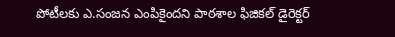పోటీలకు ఎ.సంజన ఎంపికైంద‌ని పాఠశాల ఫిజికల్ డైరెక్టర్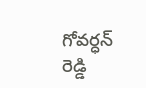గోవర్ధన్ రెడ్డి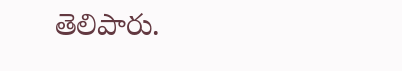తెలిపారు.